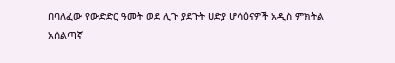በባለፈው የውድድር ዓመት ወደ ሊጉ ያደጉት ሀድያ ሆሳዕናዎች አዲስ ምክትል አሰልጣኛ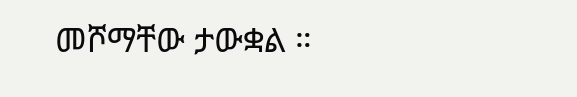መሾማቸው ታውቋል ።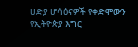ሀድያ ሆሳዕናዎች የቀድሞውን የኢትዮጵያ እግር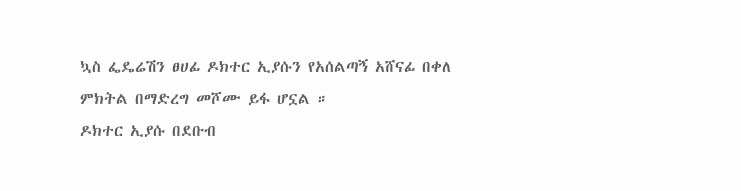ኳስ ፌዴሬሽን ፀሀፊ ዶክተር ኢያሱን የአሰልጣኝ አሸናፊ በቀለ ምክትል በማድረግ መሾሙ ይፋ ሆኗል ።
ዶክተር ኢያሱ በደቡብ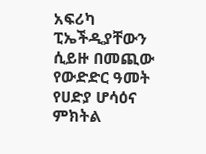አፍሪካ ፒኤችዲያቸውን ሲይዙ በመጪው የውድድር ዓመት የሀድያ ሆሳዕና ምክትል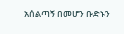አሰልጣኝ በመሆን ቡድኑን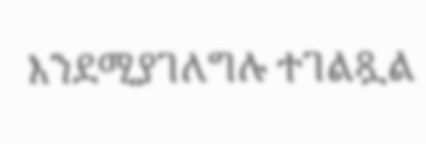እንደሚያገለግሉ ተገልጿል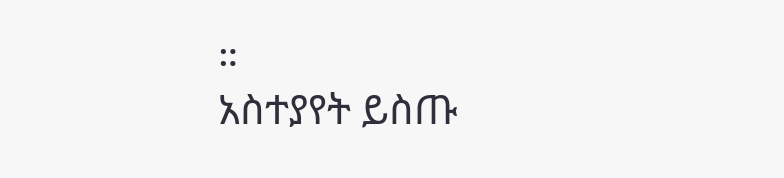።
አስተያየት ይስጡ